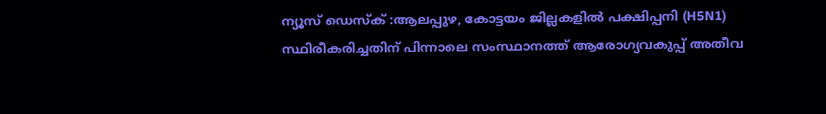ന്യൂസ് ഡെസ്ക് :ആലപ്പുഴ, കോട്ടയം ജില്ലകളിൽ പക്ഷിപ്പനി (H5N1) സ്ഥിരീകരിച്ചതിന് പിന്നാലെ സംസ്ഥാനത്ത് ആരോഗ്യവകുപ്പ് അതീവ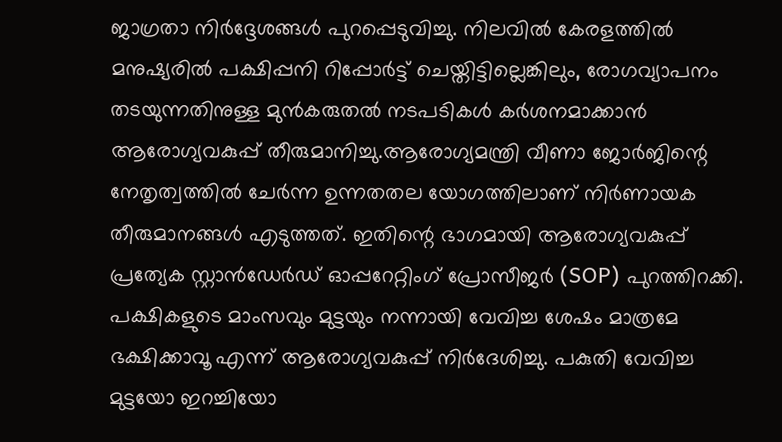ജാഗ്രതാ നിർദ്ദേശങ്ങൾ പുറപ്പെടുവിച്ചു. നിലവിൽ കേരളത്തിൽ മനുഷ്യരിൽ പക്ഷിപ്പനി റിപ്പോർട്ട് ചെയ്തിട്ടില്ലെങ്കിലും, രോഗവ്യാപനം തടയുന്നതിനുള്ള മുൻകരുതൽ നടപടികൾ കർശനമാക്കാൻ ആരോഗ്യവകുപ്പ് തീരുമാനിച്ചു.ആരോഗ്യമന്ത്രി വീണാ ജോർജിന്റെ നേതൃത്വത്തിൽ ചേർന്ന ഉന്നതതല യോഗത്തിലാണ് നിർണായക തീരുമാനങ്ങൾ എടുത്തത്. ഇതിന്റെ ഭാഗമായി ആരോഗ്യവകുപ്പ് പ്രത്യേക സ്റ്റാൻഡേർഡ് ഓപ്പറേറ്റിംഗ് പ്രോസീജർ (SOP) പുറത്തിറക്കി.
പക്ഷികളുടെ മാംസവും മുട്ടയും നന്നായി വേവിച്ച ശേഷം മാത്രമേ ഭക്ഷിക്കാവൂ എന്ന് ആരോഗ്യവകുപ്പ് നിർദേശിച്ചു. പകുതി വേവിച്ച മുട്ടയോ ഇറച്ചിയോ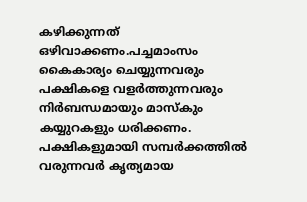കഴിക്കുന്നത് ഒഴിവാക്കണം.പച്ചമാംസം കൈകാര്യം ചെയ്യുന്നവരും പക്ഷികളെ വളർത്തുന്നവരും നിർബന്ധമായും മാസ്കും കയ്യുറകളും ധരിക്കണം. പക്ഷികളുമായി സമ്പർക്കത്തിൽ വരുന്നവർ കൃത്യമായ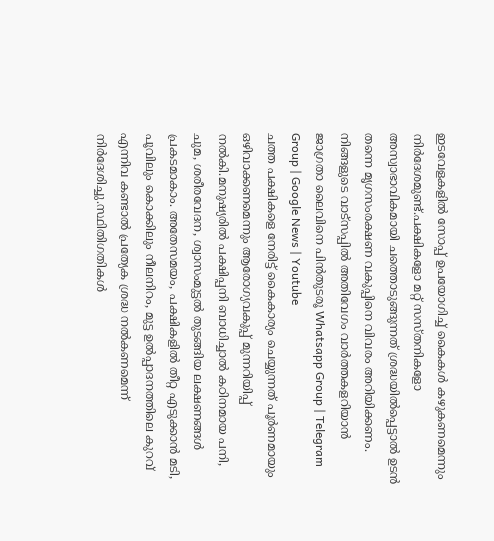ഇടവേളകളിൽ സോപ്പ് ഉപയോഗിച്ച് കൈകൾ കഴുകണമെന്നും നിർദേശമുണ്ട്.പക്ഷികളോ മറ്റ് സസ്തനികളോ അസ്വാഭാവികമായി ചത്തൊടുങ്ങുന്നത് ശ്രദ്ധയിൽപ്പെട്ടാൽ ഉടൻ തന്നെ മൃഗസംരക്ഷണ വകുപ്പിനെ വിവരം അറിയിക്കണം.
നിങ്ങളുടെ വാട്സപ്പിൽ അതിവേഗം വാർത്തകളറിയാൻ ജാഗ്രതാ ലൈവിനെ പിൻതുടരൂ Whatsapp Group | Telegram Group | Google News | Youtube
ചത്ത പക്ഷികളെ നേരിട്ട് കൈകാര്യം ചെയ്യുന്നത് പൂർണമായും ഒഴിവാക്കണമെന്നും ആരോഗ്യവകുപ്പ് മുന്നറിയിപ്പ് നൽകി.മനുഷ്യരിൽ പക്ഷിപ്പനി ബാധിച്ചാൽ കഠിനമായ പനി, ചുമ, ശരീരവേദന, ശ്വാസംമുട്ടൽ തുടങ്ങിയ ലക്ഷണങ്ങൾ പ്രകടമാകാം. അതേസമയം, പക്ഷികളിൽ തീറ്റ എടുക്കാൻ മടി, പൂവിലും കൊക്കിലും നീലനിറം, മുട്ട ഉൽപ്പാദനത്തിലെ കുറവ് എന്നിവ കണ്ടാൽ പ്രത്യേക ശ്രദ്ധ നൽകണമെന്ന് നിർദേശിച്ചു.സ്ഥിതിഗതികൾ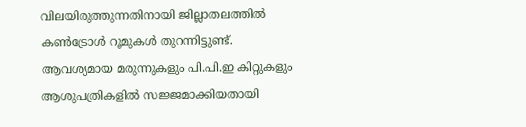വിലയിരുത്തുന്നതിനായി ജില്ലാതലത്തിൽ കൺട്രോൾ റൂമുകൾ തുറന്നിട്ടുണ്ട്. ആവശ്യമായ മരുന്നുകളും പി.പി.ഇ കിറ്റുകളും ആശുപത്രികളിൽ സജ്ജമാക്കിയതായി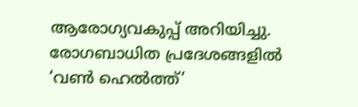ആരോഗ്യവകുപ്പ് അറിയിച്ചു. രോഗബാധിത പ്രദേശങ്ങളിൽ ‘വൺ ഹെൽത്ത്’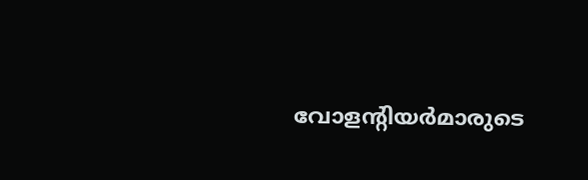വോളന്റിയർമാരുടെ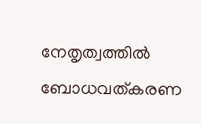നേതൃത്വത്തിൽ ബോധവത്കരണ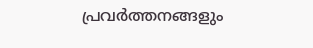പ്രവർത്തനങ്ങളും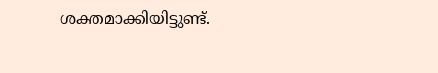ശക്തമാക്കിയിട്ടുണ്ട്.